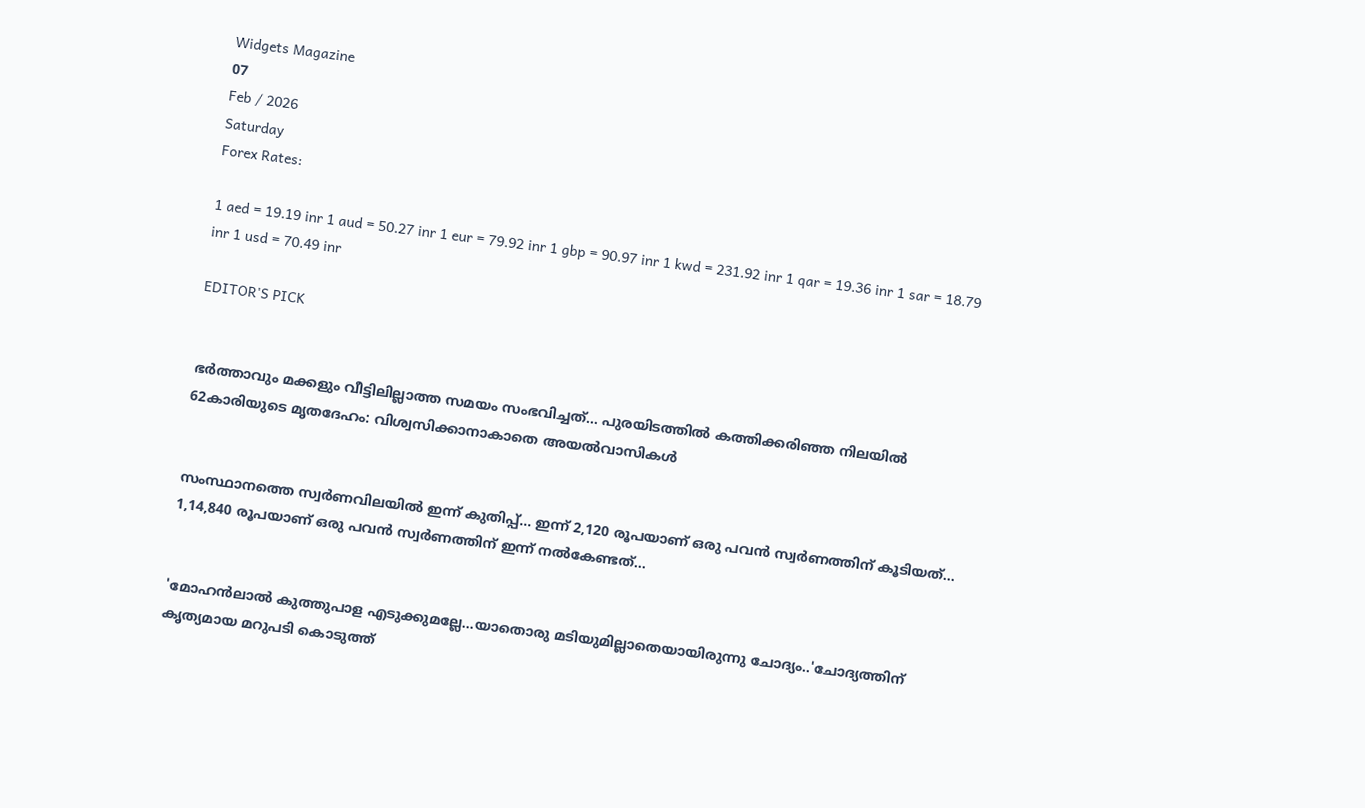Widgets Magazine
07
Feb / 2026
Saturday
Forex Rates:

1 aed = 19.19 inr 1 aud = 50.27 inr 1 eur = 79.92 inr 1 gbp = 90.97 inr 1 kwd = 231.92 inr 1 qar = 19.36 inr 1 sar = 18.79 inr 1 usd = 70.49 inr

EDITOR'S PICK


ഭർത്താവും മക്കളും വീട്ടിലില്ലാത്ത സമയം സംഭവിച്ചത്... പുരയിടത്തിൽ കത്തിക്കരിഞ്ഞ നിലയിൽ 62കാരിയുടെ മൃതദേഹം: വിശ്വസിക്കാനാകാതെ അയൽവാസികൾ


സംസ്ഥാനത്തെ സ്വർണവിലയിൽ ഇന്ന് കുതിപ്പ്... ഇന്ന് 2,120 രൂപയാണ് ഒരു പവൻ സ്വർണത്തിന് കൂടിയത്... 1,14,840 രൂപയാണ് ഒരു പവൻ സ്വർണത്തിന് ഇന്ന് നൽകേണ്ടത്...


'മോഹൻലാൽ കുത്തുപാള എടുക്കുമല്ലേ...യാതൊരു മടിയുമില്ലാതെയായിരുന്നു ചോദ്യം..'ചോദ്യത്തിന് കൃത്യമായ മറുപടി കൊടുത്ത്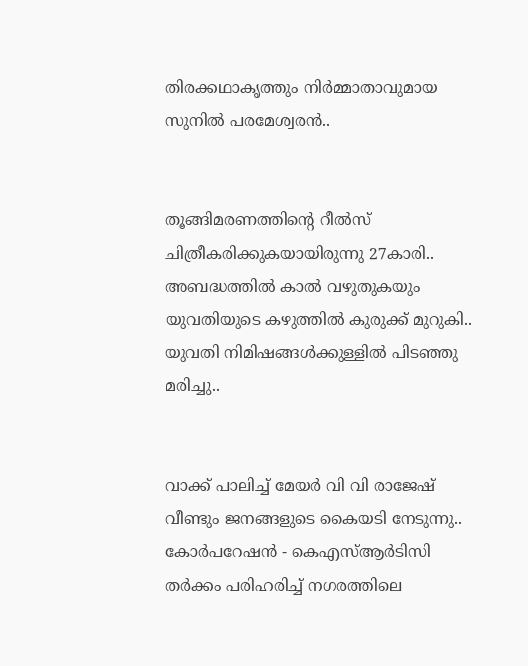തിരക്കഥാകൃത്തും നിർമ്മാതാവുമായ സുനിൽ പരമേശ്വരൻ..


തൂങ്ങിമരണത്തിന്റെ റീൽസ് ചിത്രീകരിക്കുകയായിരുന്നു 27കാരി.. അബദ്ധത്തിൽ കാൽ വഴുതുകയും യുവതിയുടെ കഴുത്തിൽ കുരുക്ക് മുറുകി.. യുവതി നിമിഷങ്ങൾക്കുള്ളിൽ പിടഞ്ഞു മരിച്ചു..


വാക്ക് പാലിച്ച് മേയർ വി വി രാജേഷ് വീണ്ടും ജനങ്ങളുടെ കൈയടി നേടുന്നു.. കോര്‍പറേഷന്‍ - കെഎസ്ആര്‍ടിസി തര്‍ക്കം പരിഹരിച്ച് നഗരത്തിലെ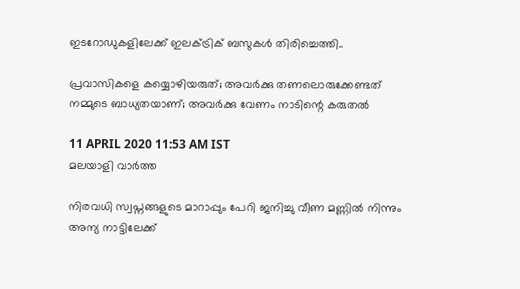ഇടറോഡുകളിലേക്ക് ഇലക്ട്രിക് ബസുകള്‍ തിരിച്ചെത്തി..

പ്രവാസികളെ കയ്യൊഴിയരുത്; അവർക്കു തണലൊരുക്കേണ്ടത് നമ്മുടെ ബാധ്യതയാണ്; അവർക്കു വേണം നാടിന്റെ കരുതൽ

11 APRIL 2020 11:53 AM IST
മലയാളി വാര്‍ത്ത

നിരവധി സ്വപ്നങ്ങളുടെ മാറാപ്പും പേറി ജനിച്ചു വീണ മണ്ണിൽ നിന്നും അന്യ നാട്ടിലേക്ക്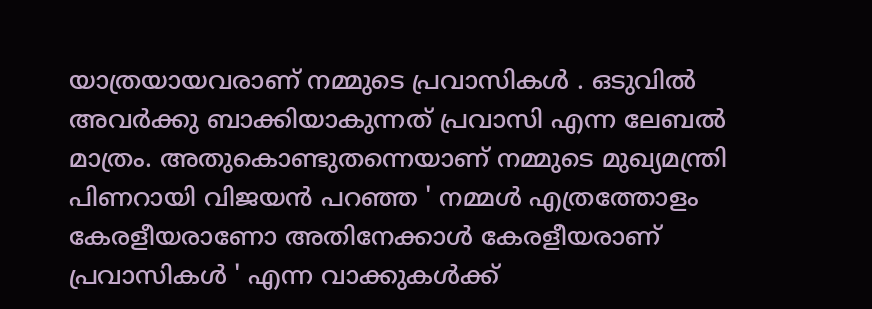യാത്രയായവരാണ് നമ്മുടെ പ്രവാസികൾ . ഒടുവിൽ അവർക്കു ബാക്കിയാകുന്നത് പ്രവാസി എന്ന ലേബൽ മാത്രം. അതുകൊണ്ടുതന്നെയാണ് നമ്മുടെ മുഖ്യമന്ത്രി പിണറായി വിജയൻ പറഞ്ഞ ' നമ്മൾ എത്രത്തോളം കേരളീയരാണോ അതിനേക്കാൾ കേരളീയരാണ് പ്രവാസികൾ ' എന്ന വാക്കുകൾക്ക്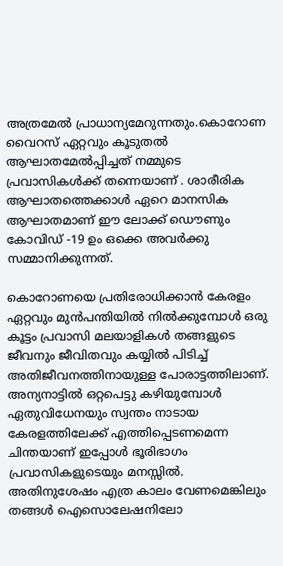അത്രമേൽ പ്രാധാന്യമേറുന്നതും.കൊറോണ വൈറസ് ഏറ്റവും കൂടുതൽ ആഘാതമേൽപ്പിച്ചത് നമ്മുടെ പ്രവാസികൾക്ക് തന്നെയാണ് . ശാരീരിക ആഘാതത്തെക്കാൾ ഏറെ മാനസിക ആഘാതമാണ് ഈ ലോക്ക് ഡൌണും കോവിഡ് -19 ഉം ഒക്കെ അവർക്കു സമ്മാനിക്കുന്നത്.

കൊറോണയെ പ്രതിരോധിക്കാൻ കേരളം ഏറ്റവും മുൻപന്തിയിൽ നിൽക്കുമ്പോൾ ഒരു കൂട്ടം പ്രവാസി മലയാളികൾ തങ്ങളുടെ ജീവനും ജീവിതവും കയ്യിൽ പിടിച്ച് അതിജീവനത്തിനായുള്ള പോരാട്ടത്തിലാണ്. അന്യനാട്ടിൽ ഒറ്റപെട്ടു കഴിയുമ്പോൾ ഏതുവിധേനയും സ്വന്തം നാടായ കേരളത്തിലേക്ക് എത്തിപ്പെടണമെന്ന ചിന്തയാണ് ഇപ്പോൾ ഭൂരിഭാഗം പ്രവാസികളുടെയും മനസ്സിൽ. അതിനുശേഷം എത്ര കാലം വേണമെങ്കിലും തങ്ങൾ ഐസൊലേഷനിലോ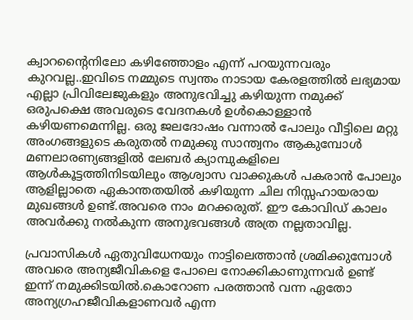ക്വാറന്റൈനിലോ കഴിഞ്ഞോളം എന്ന് പറയുന്നവരും കുറവല്ല..ഇവിടെ നമ്മുടെ സ്വന്തം നാടായ കേരളത്തിൽ ലഭ്യമായ എല്ലാ പ്രിവിലേജുകളും അനുഭവിച്ചു കഴിയുന്ന നമുക്ക് ഒരുപക്ഷെ അവരുടെ വേദനകൾ ഉൾകൊള്ളാൻ കഴിയണമെന്നില്ല. ഒരു ജലദോഷം വന്നാൽ പോലും വീട്ടിലെ മറ്റു അംഗങ്ങളുടെ കരുതൽ നമുക്കു സാന്ത്വനം ആകുമ്പോൾ മണലാരണ്യങ്ങളിൽ ലേബർ ക്യാമ്പുകളിലെ ആൾകൂട്ടത്തിനിടയിലും ആശ്വാസ വാക്കുകൾ പകരാൻ പോലും ആളില്ലാതെ ഏകാന്തതയിൽ കഴിയുന്ന ചില നിസ്സഹായരായ മുഖങ്ങൾ ഉണ്ട്.അവരെ നാം മറക്കരുത്. ഈ കോവിഡ് കാലം അവർക്കു നൽകുന്ന അനുഭവങ്ങൾ അത്ര നല്ലതാവില്ല.

പ്രവാസികൾ ഏതുവിധേനയും നാട്ടിലെത്താൻ ശ്രമിക്കുമ്പോൾ അവരെ അന്യജീവികളെ പോലെ നോക്കികാണുന്നവർ ഉണ്ട് ഇന്ന് നമുക്കിടയിൽ.കൊറോണ പരത്താൻ വന്ന ഏതോ അന്യഗ്രഹജീവികളാണവർ എന്ന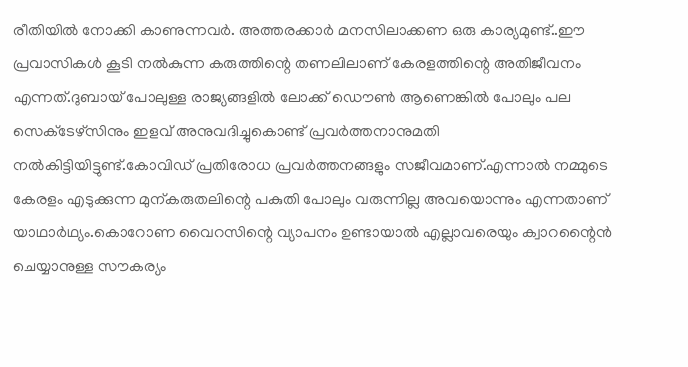രീതിയിൽ നോക്കി കാണുന്നവർ. അത്തരക്കാർ മനസിലാക്കണ ഒരു കാര്യമുണ്ട്..ഈ പ്രവാസികൾ കൂടി നൽകുന്ന കരുത്തിന്റെ തണലിലാണ് കേരളത്തിന്റെ അതിജീവനം എന്നത്.ദുബായ് പോലുള്ള രാജ്യങ്ങളിൽ ലോക്ക് ഡൌൺ ആണെങ്കിൽ പോലും പല സെക്‌ടേഴ്‌സിനും ഇളവ് അനുവദിച്ചുകൊണ്ട് പ്രവർത്തനാനുമതി നൽകിട്ടിയിട്ടുണ്ട്.കോവിഡ് പ്രതിരോധ പ്രവർത്തനങ്ങളും സജീവമാണ്.എന്നാൽ നമ്മുടെ കേരളം എടുക്കുന്ന മുന്കരുതലിന്റെ പകുതി പോലും വരുന്നില്ല അവയൊന്നും എന്നതാണ് യാഥാർഥ്യം.കൊറോണ വൈറസിന്റെ വ്യാപനം ഉണ്ടായാൽ എല്ലാവരെയും ക്വാറന്റൈൻ ചെയ്യാനുള്ള സൗകര്യം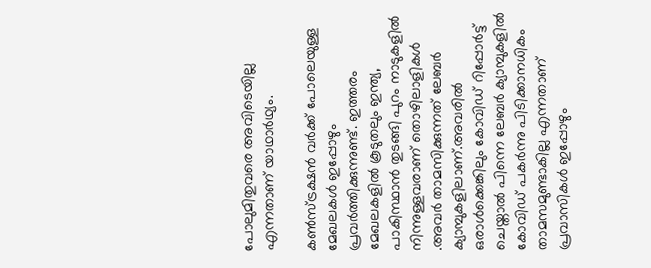പോലുമിതുവരെ അവിടെയില്ല എന്നതാണ് യാഥാർഥ്യം.

കൺസ്ട്രക്ഷൻ വർക്ക് പോലെയുള്ള മേഖലകൾ ഇപ്പോഴും പ്രവർത്തിക്കുന്നുണ്ട്. ഇത്തരം മേഖലകളിൽ കൂടുതലും ഇന്ത്യ, പാകിസ്ഥാൻ തുടങ്ങി പുറം നാടുകളിൽ നിന്നുള്ളവരാണ് തൊഴിലാളികൾ .അവർ താമസിക്കുന്നത് ലേബർ ക്യാമ്പുകളിലാണ്.അവരിൽ ഒരാൾക്കെങ്കിലും കോവിഡ് റിപ്പോർട്ട് ചെയ്താൽ പിന്നെ ലേബർ ക്യാമ്പുകളിൽ കോവിഡ് പകർന്നു പിടിക്കാനധികം താമസമുണ്ടാകില്ല എന്നതാണ് പ്രവാസികൾ ഇപ്പോഴും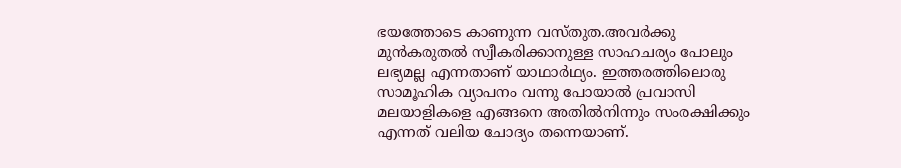ഭയത്തോടെ കാണുന്ന വസ്തുത.അവർക്കു മുൻകരുതൽ സ്വീകരിക്കാനുള്ള സാഹചര്യം പോലും ലഭ്യമല്ല എന്നതാണ് യാഥാർഥ്യം. ഇത്തരത്തിലൊരു സാമൂഹിക വ്യാപനം വന്നു പോയാൽ പ്രവാസി മലയാളികളെ എങ്ങനെ അതിൽനിന്നും സംരക്ഷിക്കും എന്നത് വലിയ ചോദ്യം തന്നെയാണ്.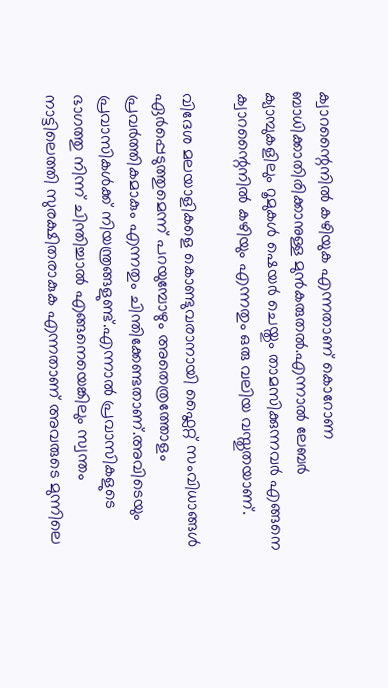ക്വാറന്റൈനിൽ കഴിയുക എന്നതാണ് കൊറോണ ബാധിക്കാതിരിക്കാനുള്ള മുൻകരുതൽ.എന്നാൽ ലേബർ ക്യാമ്പുകളിലും റൂമുകൾ ഷെയർ ചെയ്തും താമസിക്കുന്നവർ എങ്ങനെ ക്വാറന്റൈനിൽ കഴിയും എന്നതും ഒരു വലിയ വസ്തുതയാണ്.

വിദേശ മലയാളികളെ കൊണ്ടുവരാനായി ഫ്ലൈറ്റ് സംവിധാങ്ങൾ ഏർപ്പെടുത്തുമെന്ന് പറയുമ്പോഴും അതെത്രത്തോളം പ്രവർത്തികമാകും എന്നതും ചിന്തിക്കേണ്ടതാണ്.അവിടെയും പ്രവാസികൾക്ക് നിയന്ത്രങ്ങളുണ്ട്.എന്നാൽ പ്രവാസികളുടെ ഭാഗത്തു നിന്ന് ചിന്തിച്ചാൽ എങ്ങനെയെങ്കിലും സ്വന്തം നാട്ടിലെത്തി സുരക്ഷിതരാകുക എന്നതാണ് അവരുടെ മുന്നിലെ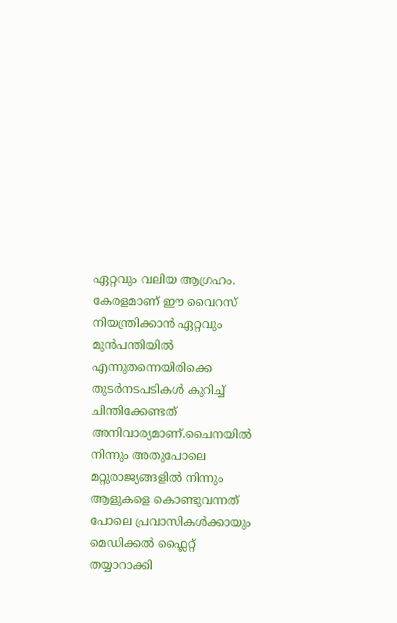ഏറ്റവും വലിയ ആഗ്രഹം. കേരളമാണ് ഈ വൈറസ് നിയന്ത്രിക്കാൻ ഏറ്റവും മുൻപന്തിയിൽ എന്നുതന്നെയിരിക്കെ തുടർനടപടികൾ കുറിച്ച് ചിന്തിക്കേണ്ടത് അനിവാര്യമാണ്.ചൈനയിൽ നിന്നും അതുപോലെ മറ്റുരാജ്യങ്ങളിൽ നിന്നും ആളുകളെ കൊണ്ടുവന്നത് പോലെ പ്രവാസികൾക്കായും മെഡിക്കൽ ഫ്ലൈറ്റ് തയ്യാറാക്കി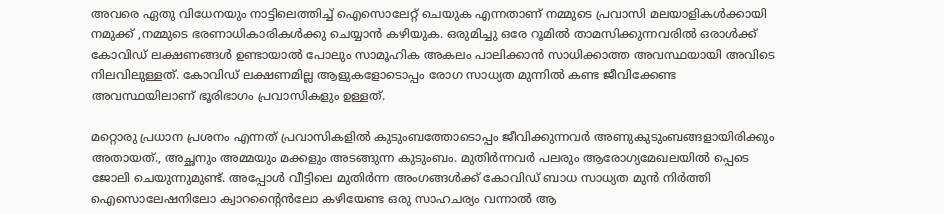അവരെ ഏതു വിധേനയും നാട്ടിലെത്തിച്ച് ഐസൊലേറ്റ് ചെയുക എന്നതാണ് നമ്മുടെ പ്രവാസി മലയാളികൾക്കായി നമുക്ക് ,നമ്മുടെ ഭരണാധികാരികൾക്കു ചെയ്യാൻ കഴിയുക. ഒരുമിച്ചു ഒരേ റൂമിൽ താമസിക്കുന്നവരിൽ ഒരാൾക്ക് കോവിഡ് ലക്ഷണങ്ങൾ ഉണ്ടായാൽ പോലും സാമൂഹിക അകലം പാലിക്കാൻ സാധിക്കാത്ത അവസ്ഥയായി അവിടെ നിലവിലുള്ളത്. കോവിഡ് ലക്ഷണമില്ല ആളുകളോടൊപ്പം രോഗ സാധ്യത മുന്നിൽ കണ്ട ജീവിക്കേണ്ട അവസ്ഥയിലാണ് ഭൂരിഭാഗം പ്രവാസികളും ഉള്ളത്.

മറ്റൊരു പ്രധാന പ്രശനം എന്നത് പ്രവാസികളിൽ കുടുംബത്തോടൊപ്പം ജീവിക്കുന്നവർ അണുകുടുംബങ്ങളായിരിക്കും അതായത്., അച്ഛനും അമ്മയും മക്കളും അടങ്ങുന്ന കുടുംബം. മുതിർന്നവർ പലരും ആരോഗ്യമേഖലയിൽ പ്പെടെ ജോലി ചെയുന്നുമുണ്ട്. അപ്പോൾ വീട്ടിലെ മുതിർന്ന അംഗങ്ങൾക്ക് കോവിഡ് ബാധ സാധ്യത മുൻ നിർത്തി ഐസൊലേഷനിലോ ക്വാറന്റൈൻലോ കഴിയേണ്ട ഒരു സാഹചര്യം വന്നാൽ ആ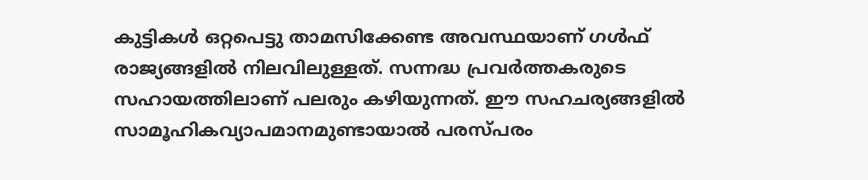കുട്ടികൾ ഒറ്റപെട്ടു താമസിക്കേണ്ട അവസ്ഥയാണ് ഗൾഫ് രാജ്യങ്ങളിൽ നിലവിലുള്ളത്. സന്നദ്ധ പ്രവർത്തകരുടെ സഹായത്തിലാണ് പലരും കഴിയുന്നത്. ഈ സഹചര്യങ്ങളിൽ സാമൂഹികവ്യാപമാനമുണ്ടായാൽ പരസ്പരം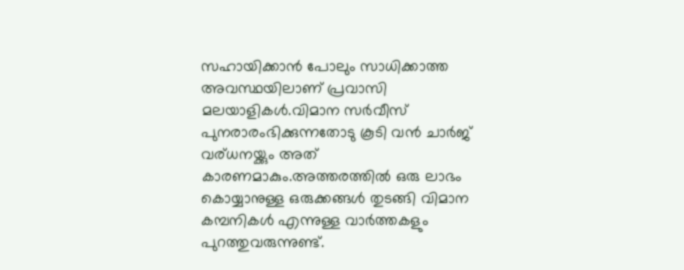സഹായിക്കാൻ പോലും സാധിക്കാത്ത അവസ്ഥയിലാണ് പ്രവാസി മലയാളികൾ.വിമാന സർവീസ് പുനരാരംഭിക്കുന്നതോടു കൂടി വൻ ചാർജ് വര്ധനയ്ക്കും അത് കാരണമാകും.അത്തരത്തിൽ ഒരു ലാഭം കൊയ്യാനുള്ള ഒരുക്കങ്ങൾ തുടങ്ങി വിമാന കമ്പനികൾ എന്നുള്ള വാർത്തകളും പുറത്തുവരുന്നുണ്ട്.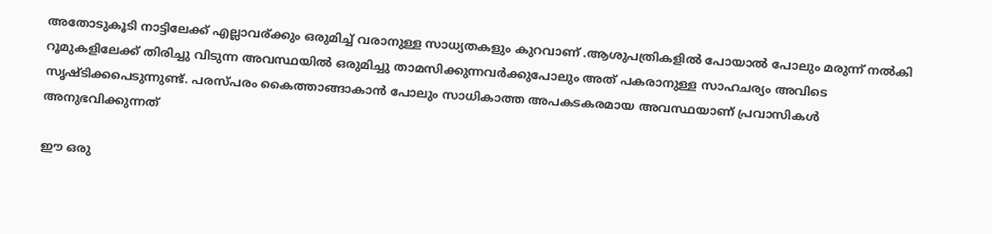അതോടുകൂടി നാട്ടിലേക്ക് എല്ലാവര്ക്കും ഒരുമിച്ച് വരാനുള്ള സാധ്യതകളും കുറവാണ് .ആശുപത്രികളിൽ പോയാൽ പോലും മരുന്ന് നൽകി റൂമുകളിലേക്ക് തിരിച്ചു വിടുന്ന അവസ്ഥയിൽ ഒരുമിച്ചു താമസിക്കുന്നവർക്കുപോലും അത് പകരാനുള്ള സാഹചര്യം അവിടെ സൃഷ്ടിക്കപെടുന്നുണ്ട്. പരസ്പരം കൈത്താങ്ങാകാൻ പോലും സാധികാത്ത അപകടകരമായ അവസ്ഥയാണ് പ്രവാസികൾ അനുഭവിക്കുന്നത്

ഈ ഒരു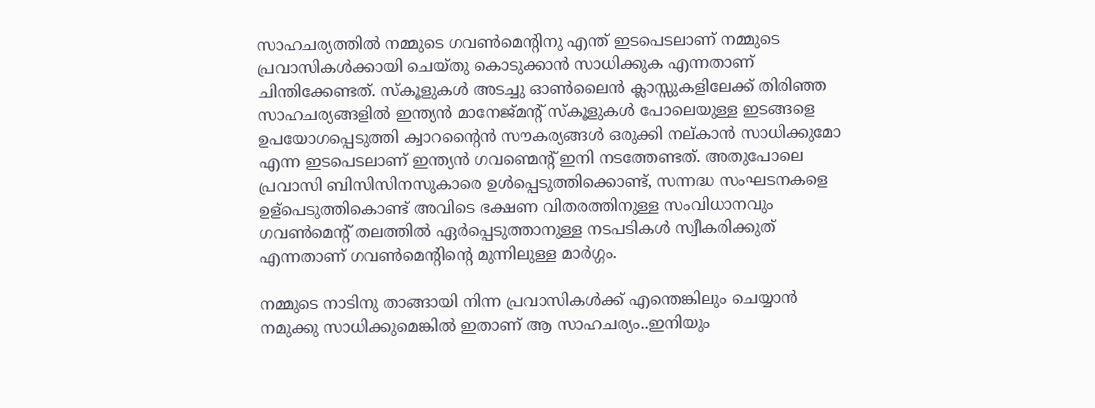സാഹചര്യത്തിൽ നമ്മുടെ ഗവൺമെന്റിനു എന്ത് ഇടപെടലാണ് നമ്മുടെ പ്രവാസികൾക്കായി ചെയ്തു കൊടുക്കാൻ സാധിക്കുക എന്നതാണ് ചിന്തിക്കേണ്ടത്. സ്കൂളുകൾ അടച്ചു ഓൺലൈൻ ക്ലാസ്സുകളിലേക്ക് തിരിഞ്ഞ സാഹചര്യങ്ങളിൽ ഇന്ത്യൻ മാനേജ്മന്റ് സ്കൂളുകൾ പോലെയുള്ള ഇടങ്ങളെ ഉപയോഗപ്പെടുത്തി ക്വാറന്റൈൻ സൗകര്യങ്ങൾ ഒരുക്കി നല്കാൻ സാധിക്കുമോ എന്ന ഇടപെടലാണ് ഇന്ത്യൻ ഗവണ്മെന്റ് ഇനി നടത്തേണ്ടത്. അതുപോലെ പ്രവാസി ബിസിസിനസുകാരെ ഉൾപ്പെടുത്തിക്കൊണ്ട്, സന്നദ്ധ സംഘടനകളെ ഉള്പെടുത്തികൊണ്ട് അവിടെ ഭക്ഷണ വിതരത്തിനുള്ള സംവിധാനവും ഗവൺമെന്റ് തലത്തിൽ ഏർപ്പെടുത്താനുള്ള നടപടികൾ സ്വീകരിക്കുത് എന്നതാണ് ഗവൺമെന്റിന്റെ മുന്നിലുള്ള മാർഗ്ഗം.

നമ്മുടെ നാടിനു താങ്ങായി നിന്ന പ്രവാസികൾക്ക് എന്തെങ്കിലും ചെയ്യാൻ നമുക്കു സാധിക്കുമെങ്കിൽ ഇതാണ് ആ സാഹചര്യം..ഇനിയും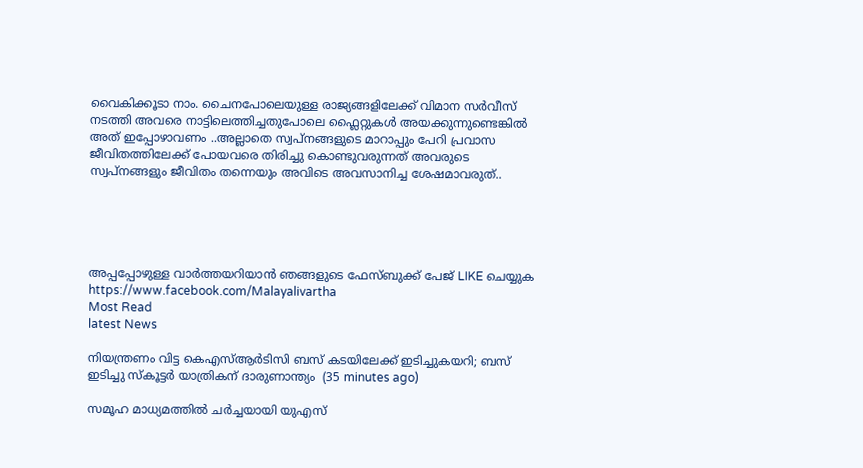വൈകിക്കൂടാ നാം. ചൈനപോലെയുള്ള രാജ്യങ്ങളിലേക്ക് വിമാന സർവീസ് നടത്തി അവരെ നാട്ടിലെത്തിച്ചതുപോലെ ഫ്ലൈറ്റുകൾ അയക്കുന്നുണ്ടെങ്കിൽ അത് ഇപ്പോഴാവണം ..അല്ലാതെ സ്വപ്നങ്ങളുടെ മാറാപ്പും പേറി പ്രവാസ ജീവിതത്തിലേക്ക് പോയവരെ തിരിച്ചു കൊണ്ടുവരുന്നത് അവരുടെ സ്വപ്‌നങ്ങളും ജീവിതം തന്നെയും അവിടെ അവസാനിച്ച ശേഷമാവരുത്..





അപ്പപ്പോഴുള്ള വാര്‍ത്തയറിയാന്‍ ഞങ്ങളുടെ ഫേസ്‌ബുക്ക്‌ പേജ് LIKE ചെയ്യുക
https://www.facebook.com/Malayalivartha
Most Read
latest News

നിയന്ത്രണം വിട്ട കെഎസ്ആര്‍ടിസി ബസ് കടയിലേക്ക് ഇടിച്ചുകയറി; ബസ് ഇടിച്ചു സ്‌കൂട്ടര്‍ യാത്രികന് ദാരുണാന്ത്യം  (35 minutes ago)

സമൂഹ മാധ്യമത്തില്‍ ചര്‍ച്ചയായി യുഎസ്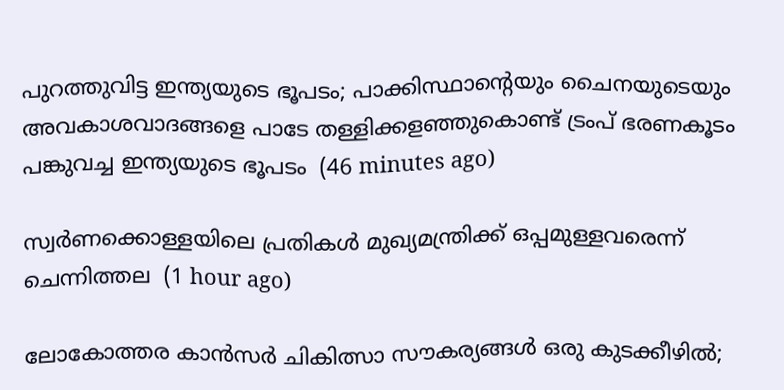പുറത്തുവിട്ട ഇന്ത്യയുടെ ഭൂപടം; പാക്കിസ്ഥാന്റെയും ചൈനയുടെയും അവകാശവാദങ്ങളെ പാടേ തള്ളിക്കളഞ്ഞുകൊണ്ട് ട്രംപ് ഭരണകൂടം പങ്കുവച്ച ഇന്ത്യയുടെ ഭൂപടം  (46 minutes ago)

സ്വര്‍ണക്കൊള്ളയിലെ പ്രതികള്‍ മുഖ്യമന്ത്രിക്ക് ഒപ്പമുള്ളവരെന്ന് ചെന്നിത്തല  (1 hour ago)

ലോകോത്തര കാന്‍സര്‍ ചികിത്സാ സൗകര്യങ്ങള്‍ ഒരു കുടക്കീഴില്‍;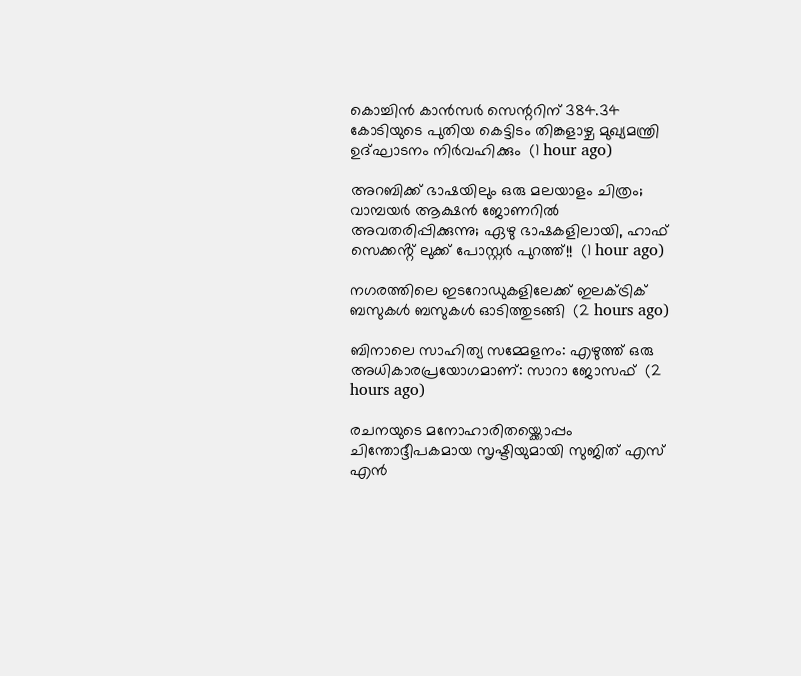കൊച്ചിന്‍ കാന്‍സര്‍ സെന്ററിന് 384.34 കോടിയുടെ പുതിയ കെട്ടിടം തിങ്കളാഴ്ച മുഖ്യമന്ത്രി ഉദ്ഘാടനം നിര്‍വഹിക്കും  (1 hour ago)

അറബിക്ക് ഭാഷയിലും ഒരു മലയാളം ചിത്രം; വാമ്പയർ ആക്ഷൻ ജോണറിൽ അവതരിപ്പിക്കുന്നു; ഏഴു ഭാഷകളിലായി, ഹാഫ് സെക്കൻ്റ് ലുക്ക് പോസ്റ്റർ പുറത്ത്!!  (1 hour ago)

നഗരത്തിലെ ഇടറോഡുകളിലേക്ക് ഇലക്ട്രിക് ബസുകള്‍ ബസുകള്‍ ഓടിത്തുടങ്ങി  (2 hours ago)

ബിനാലെ സാഹിത്യ സമ്മേളനം: എഴുത്ത് ഒരു അധികാരപ്രയോഗമാണ്: സാറാ ജോസഫ്  (2 hours ago)

രചനയുടെ മനോഹാരിതയ്ക്കൊപ്പം ചിന്തോദ്ദീപകമായ സൃഷ്ടിയുമായി സുജിത് എസ് എൻ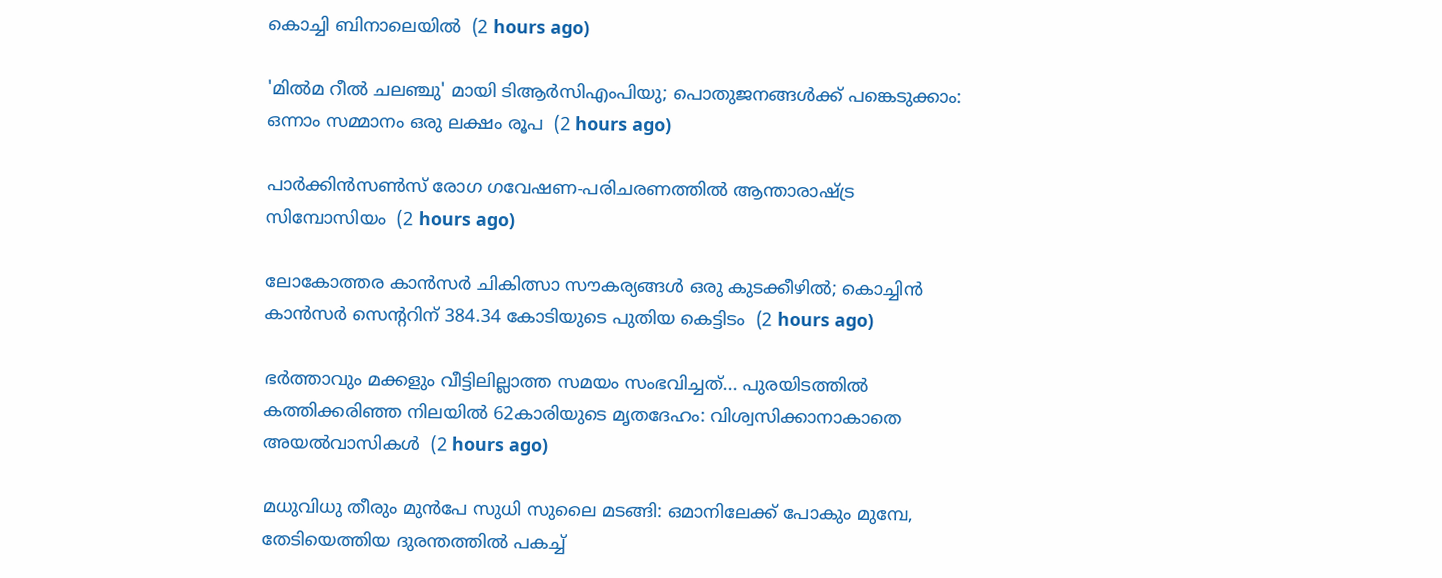കൊച്ചി ബിനാലെയില്‍  (2 hours ago)

'മില്‍മ റീല്‍ ചലഞ്ചു' മായി ടിആര്‍സിഎംപിയു; പൊതുജനങ്ങള്‍ക്ക് പങ്കെടുക്കാം: ഒന്നാം സമ്മാനം ഒരു ലക്ഷം രൂപ  (2 hours ago)

പാര്‍ക്കിന്‍സണ്‍സ് രോഗ ഗവേഷണ-പരിചരണത്തില്‍ ആന്താരാഷ്ട്ര സിമ്പോസിയം  (2 hours ago)

ലോകോത്തര കാന്‍സര്‍ ചികിത്സാ സൗകര്യങ്ങള്‍ ഒരു കുടക്കീഴില്‍; കൊച്ചിന്‍ കാന്‍സര്‍ സെന്ററിന് 384.34 കോടിയുടെ പുതിയ കെട്ടിടം  (2 hours ago)

ഭർത്താവും മക്കളും വീട്ടിലില്ലാത്ത സമയം സംഭവിച്ചത്... പുരയിടത്തിൽ കത്തിക്കരിഞ്ഞ നിലയിൽ 62കാരിയുടെ മൃതദേഹം: വിശ്വസിക്കാനാകാതെ അയൽവാസികൾ  (2 hours ago)

മധുവിധു തീരും മുൻപേ സുധി സുലൈ മടങ്ങി: ഒമാനിലേക്ക് പോകും മുമ്പേ, തേടിയെത്തിയ ദുരന്തത്തിൽ പകച്ച്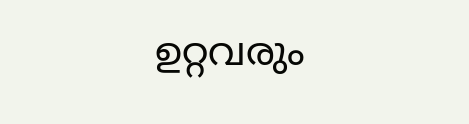ഉറ്റവരും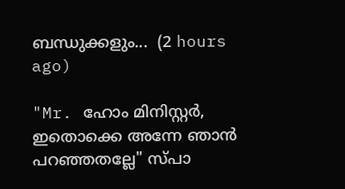ബന്ധുക്കളും...  (2 hours ago)

"Mr. ഹോം മിനിസ്റ്റർ, ഇതൊക്കെ അന്നേ ഞാൻ പറഞ്ഞതല്ലേ" സ്പാ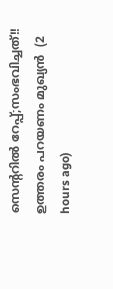സെന്ററിൽ റേപ്പ്;സംഭവിച്ചത്!! ഉത്തരം പറയണം മുഖ്യൻ  (2 hours ago)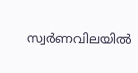സ്വർണവിലയിൽ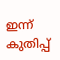ഇന്ന് കുതിപ്പ്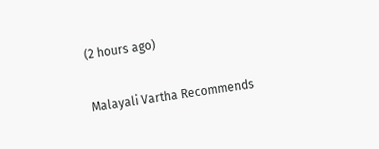(2 hours ago)

Malayali Vartha Recommends